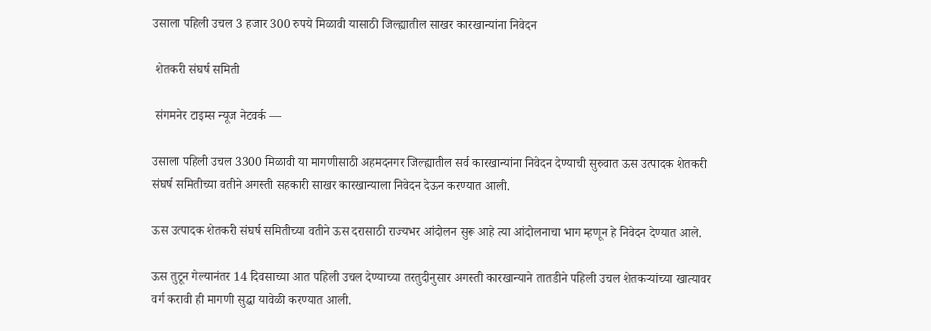उसाला पहिली उचल 3 हजार 300 रुपये मिळावी यासाठी जिल्ह्यातील साखर कारखान्यांना निवेदन

 शेतकरी संघर्ष समिती

 संगमनेर टाइम्स न्यूज नेटवर्क —

उसाला पहिली उचल 3300 मिळावी या मागणीसाठी अहमदनगर जिल्ह्यातील सर्व कारखान्यांना निवेदन देण्याची सुरुवात ऊस उत्पादक शेतकरी संघर्ष समितीच्या वतीने अगस्ती सहकारी साखर कारखान्याला निवेदन देऊन करण्यात आली.

ऊस उत्पादक शेतकरी संघर्ष समितीच्या वतीने ऊस दरासाठी राज्यभर आंदोलन सुरू आहे त्या आंदोलनाचा भाग म्हणून हे निवेदन देण्यात आले.

ऊस तुटून गेल्यानंतर 14 दिवसाच्या आत पहिली उचल देण्याच्या तरतुदीनुसार अगस्ती कारखान्याने तातडीने पहिली उचल शेतकऱ्यांच्या खात्यावर वर्ग करावी ही मागणी सुद्धा यावेळी करण्यात आली.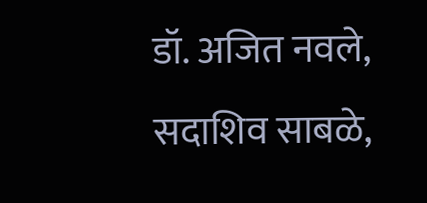डॉ. अजित नवले, सदाशिव साबळे,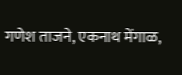गणेश ताजने, एकनाथ मेंगाळ,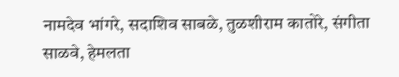नामदेव भांगरे, सदाशिव साबळे, तुळशीराम कातोरे, संगीता साळवे, हेमलता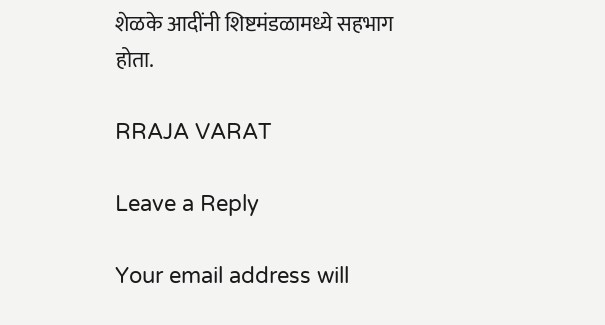शेळके आदींनी शिष्टमंडळामध्ये सहभाग होता.

RRAJA VARAT

Leave a Reply

Your email address will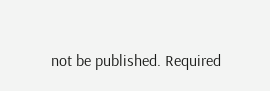not be published. Required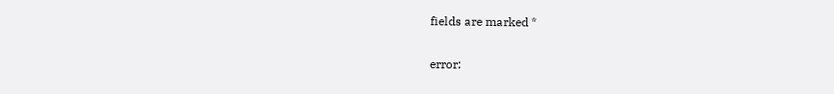fields are marked *

error: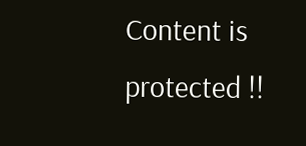Content is protected !!